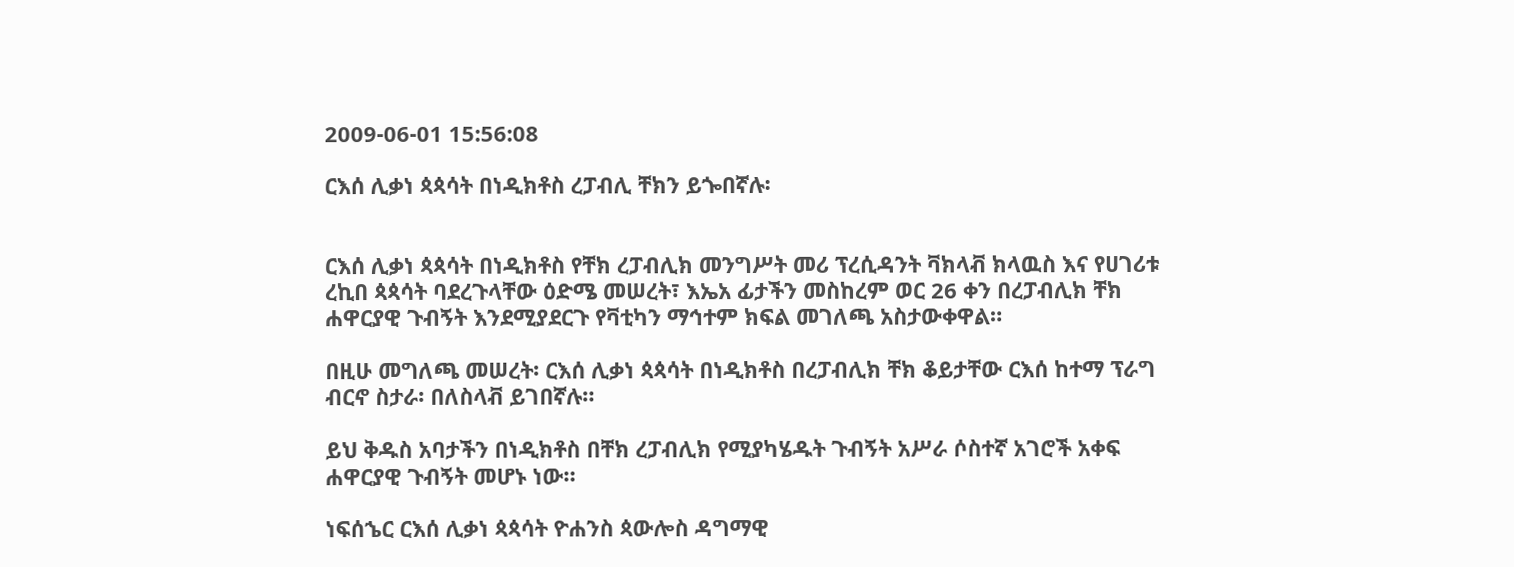2009-06-01 15:56:08

ርእሰ ሊቃነ ጳጳሳት በነዲክቶስ ረፓብሊ ቸክን ይጐበኛሉ፡


ርእሰ ሊቃነ ጳጳሳት በነዲክቶስ የቸክ ረፓብሊክ መንግሥት መሪ ፕረሲዳንት ቫክላቭ ክላዉስ እና የሀገሪቱ ረኪበ ጳጳሳት ባደረጉላቸው ዕድሜ መሠረት፣ እኤአ ፊታችን መስከረም ወር 26 ቀን በረፓብሊክ ቸክ ሐዋርያዊ ጉብኝት እንደሚያደርጉ የቫቲካን ማኅተም ክፍል መገለጫ አስታውቀዋል።

በዚሁ መግለጫ መሠረት፡ ርእሰ ሊቃነ ጳጳሳት በነዲክቶስ በረፓብሊክ ቸክ ቆይታቸው ርእሰ ከተማ ፕራግ ብርኖ ስታራ፡ በለስላቭ ይገበኛሉ።

ይህ ቅዱስ አባታችን በነዲክቶስ በቸክ ረፓብሊክ የሚያካሄዱት ጉብኝት አሥራ ሶስተኛ አገሮች አቀፍ ሐዋርያዊ ጉብኝት መሆኑ ነው።

ነፍሰኄር ርእሰ ሊቃነ ጳጳሳት ዮሐንስ ጳውሎስ ዳግማዊ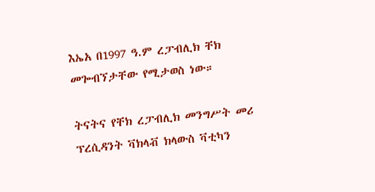እኤአ በ1997 ዓ.ም ረፓብሊክ ቸክ መጐብኘታቸው የሚታወስ ነው።

ትናትና የቸክ ረፓብሊክ መንግሥት መሪ ፕረሲዳንት ቫክላቭ ክላውስ ቫቲካን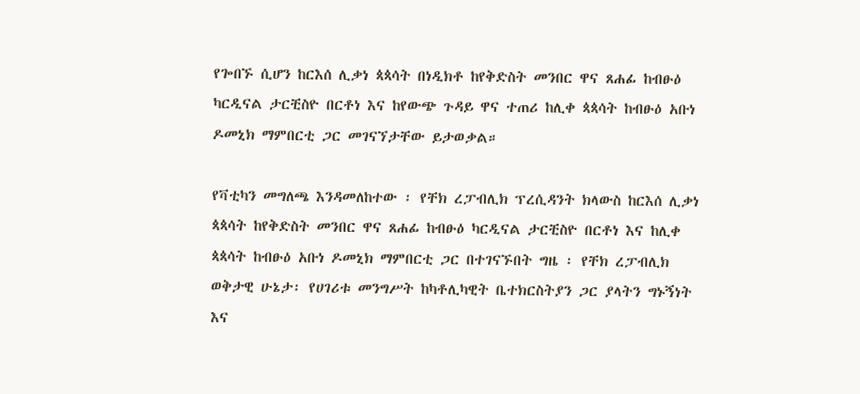የጐበኙ ሲሆን ከርእሰ ሊቃነ ጳጳሳት በነዲክቶ ከየቅድስት መንበር ዋና ጸሐፊ ከብፁዕ ካርዲናል ታርቺስዮ በርቶነ እና ከየውጭ ጉዳይ ዋና ተጠሪ ከሊቀ ጳጳሳት ከብፁዕ አቡነ ዶመኒክ ማምበርቲ ጋር መገናኘታቸው ይታወቃል።

የቫቲካን መግለጫ እንዳመለከተው ፡ የቸክ ረፓብሊክ ፕረሲዳንት ክላውስ ከርእሰ ሊቃነ ጳጳሳት ከየቅድስት መንበር ዋና ጸሐፊ ከብፁዕ ካርዲናል ታርቺስዮ በርቶነ እና ከሊቀ ጳጳሳት ከብፁዕ አቡነ ዶመኒክ ማምበርቲ ጋር በተገናኙበት ግዜ ፡ የቸክ ረፓብሊክ ወቅታዊ ሁኔታ፡ የሀገሪቱ መንግሥት ከካቶሊካዊት ቤተክርስትያን ጋር ያላትን ግኑኝነት እና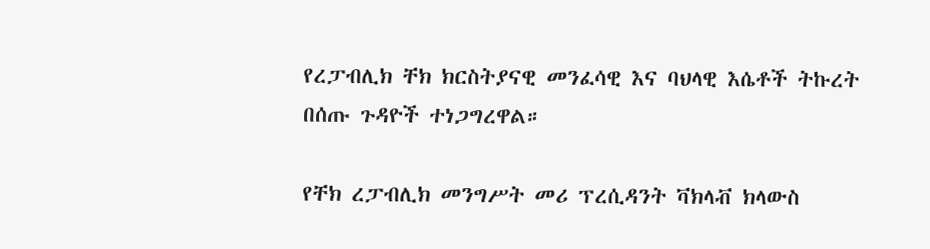የረፓብሊክ ቸክ ክርስትያናዊ መንፈሳዊ እና ባህላዊ እሴቶች ትኩረት በሰጡ ጉዳዮች ተነጋግረዋል።

የቸክ ረፓብሊክ መንግሥት መሪ ፕረሲዳንት ቫክላቭ ክላውስ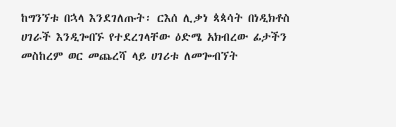ከግንኘቱ በኋላ እንደገለጡት፡ ርእሰ ሊቃነ ጳጳሳት በነዲክቶስ ሀገራች እንዲጐበኙ የተደረገላቸው ዕድሜ አክብረው ፊታችን መስከረም ወር መጨረሻ ላይ ሀገሪቱ ለመጐብኘት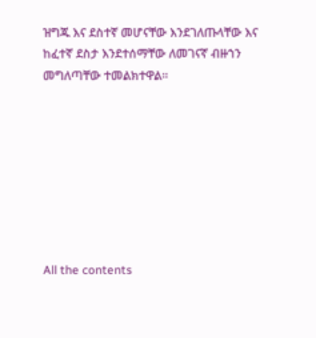ዝግጁ እና ደስተኛ መሆናቸው እንደገለጡላቸው እና ከፈተኛ ደስታ እንደተሰማቸው ለመገናኛ ብዙኀን መግለጣቸው ተመልክተዋል።








All the contents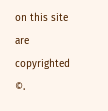on this site are copyrighted ©.